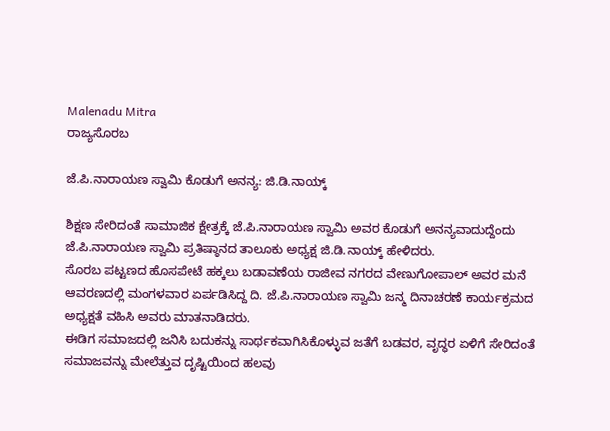Malenadu Mitra
ರಾಜ್ಯಸೊರಬ

ಜೆ.ಪಿ.ನಾರಾಯಣ ಸ್ವಾಮಿ ಕೊಡುಗೆ ಅನನ್ಯ: ಜಿ.ಡಿ.ನಾಯ್ಕ್

ಶಿಕ್ಷಣ ಸೇರಿದಂತೆ ಸಾಮಾಜಿಕ ಕ್ಷೇತ್ರಕ್ಕೆ ಜೆ.ಪಿ.ನಾರಾಯಣ ಸ್ವಾಮಿ ಅವರ ಕೊಡುಗೆ ಅನನ್ಯವಾದುದ್ದೆಂದು ಜೆ.ಪಿ.ನಾರಾಯಣ ಸ್ವಾಮಿ ಪ್ರತಿಷ್ಠಾನದ ತಾಲೂಕು ಅಧ್ಯಕ್ಷ ಜಿ.ಡಿ.ನಾಯ್ಕ್ ಹೇಳಿದರು.
ಸೊರಬ ಪಟ್ಟಣದ ಹೊಸಪೇಟೆ ಹಕ್ಕಲು ಬಡಾವಣೆಯ ರಾಜೀವ ನಗರದ ವೇಣುಗೋಪಾಲ್ ಅವರ ಮನೆ ಆವರಣದಲ್ಲಿ ಮಂಗಳವಾರ ಏರ್ಪಡಿಸಿದ್ದ ದಿ. ಜೆ.ಪಿ.ನಾರಾಯಣ ಸ್ವಾಮಿ ಜನ್ಮ ದಿನಾಚರಣೆ ಕಾರ್ಯಕ್ರಮದ ಅಧ್ಯಕ್ಷತೆ ವಹಿಸಿ ಅವರು ಮಾತನಾಡಿದರು.
ಈಡಿಗ ಸಮಾಜದಲ್ಲಿ ಜನಿಸಿ ಬದುಕನ್ನು ಸಾರ್ಥಕವಾಗಿಸಿಕೊಳ್ಳುವ ಜತೆಗೆ ಬಡವರ, ವೃದ್ಧರ ಏಳಿಗೆ ಸೇರಿದಂತೆ ಸಮಾಜವನ್ನು ಮೇಲೆತ್ತುವ ದೃಷ್ಟಿಯಿಂದ ಹಲವು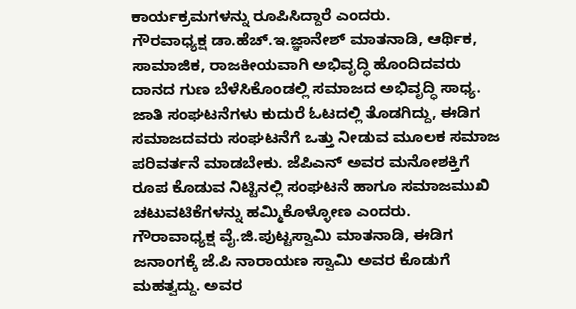ಕಾರ್ಯಕ್ರಮಗಳನ್ನು ರೂಪಿಸಿದ್ದಾರೆ ಎಂದರು.
ಗೌರವಾಧ್ಯಕ್ಷ ಡಾ.ಹೆಚ್.ಇ.ಜ್ಞಾನೇಶ್ ಮಾತನಾಡಿ, ಆರ್ಥಿಕ, ಸಾಮಾಜಿಕ, ರಾಜಕೀಯವಾಗಿ ಅಭಿವೃದ್ಧಿ ಹೊಂದಿದವರು ದಾನದ ಗುಣ ಬೆಳೆಸಿಕೊಂಡಲ್ಲಿ ಸಮಾಜದ ಅಭಿವೃದ್ಧಿ ಸಾಧ್ಯ. ಜಾತಿ ಸಂಘಟನೆಗಳು ಕುದುರೆ ಓಟದಲ್ಲಿ ತೊಡಗಿದ್ದು, ಈಡಿಗ ಸಮಾಜದವರು ಸಂಘಟನೆಗೆ ಒತ್ತು ನೀಡುವ ಮೂಲಕ ಸಮಾಜ ಪರಿವರ್ತನೆ ಮಾಡಬೇಕು. ಜೆಪಿಎನ್ ಅವರ ಮನೋಶಕ್ತಿಗೆ ರೂಪ ಕೊಡುವ ನಿಟ್ಟಿನಲ್ಲಿ ಸಂಘಟನೆ ಹಾಗೂ ಸಮಾಜಮುಖಿ ಚಟುವಟಿಕೆಗಳನ್ನು ಹಮ್ಮಿಕೊಳ್ಳೋಣ ಎಂದರು.
ಗೌರಾವಾಧ್ಯಕ್ಷ ವೈ.ಜಿ.ಪುಟ್ಟಸ್ವಾಮಿ ಮಾತನಾಡಿ, ಈಡಿಗ ಜನಾಂಗಕ್ಕೆ ಜೆ.ಪಿ ನಾರಾಯಣ ಸ್ವಾಮಿ ಅವರ ಕೊಡುಗೆ ಮಹತ್ವದ್ದು. ಅವರ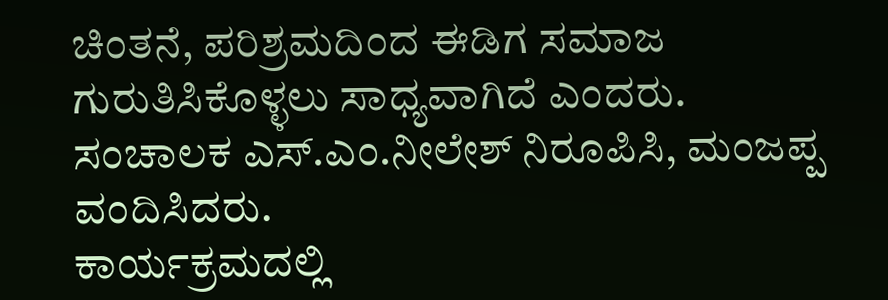ಚಿಂತನೆ, ಪರಿಶ್ರಮದಿಂದ ಈಡಿಗ ಸಮಾಜ ಗುರುತಿಸಿಕೊಳ್ಳಲು ಸಾಧ್ಯವಾಗಿದೆ ಎಂದರು.
ಸಂಚಾಲಕ ಎಸ್.ಎಂ.ನೀಲೇಶ್ ನಿರೂಪಿಸಿ, ಮಂಜಪ್ಪ ವಂದಿಸಿದರು.
ಕಾರ್ಯಕ್ರಮದಲ್ಲಿ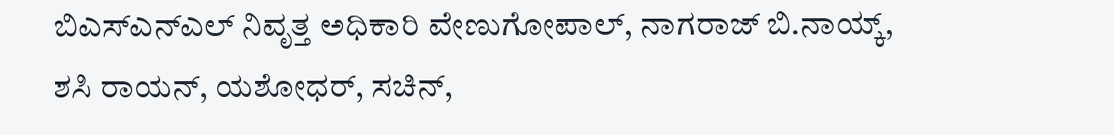ಬಿಎಸ್‌ಎನ್‌ಎಲ್ ನಿವೃತ್ತ ಅಧಿಕಾರಿ ವೇಣುಗೋಪಾಲ್, ನಾಗರಾಜ್ ಬಿ.ನಾಯ್ಕ್, ಶಸಿ ರಾಯನ್, ಯಶೋಧರ್, ಸಚಿನ್,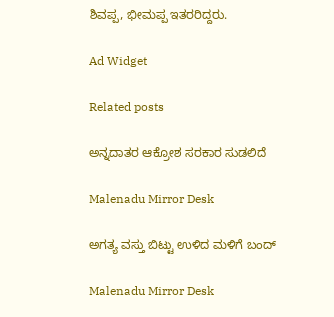ಶಿವಪ್ಪ, ಭೀಮಪ್ಪ ಇತರರಿದ್ದರು.

Ad Widget

Related posts

ಅನ್ನದಾತರ ಆಕ್ರೋಶ ಸರಕಾರ ಸುಡಲಿದೆ

Malenadu Mirror Desk

ಅಗತ್ಯ ವಸ್ತು ಬಿಟ್ಟು ಉಳಿದ ಮಳಿಗೆ ಬಂದ್

Malenadu Mirror Desk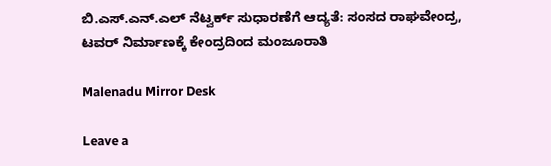ಬಿ.ಎಸ್.ಎನ್.ಎಲ್ ನೆಟ್ವರ್ಕ್ ಸುಧಾರಣೆಗೆ ಆದ್ಯತೆ: ಸಂಸದ ರಾಘವೇಂದ್ರ, ಟವರ್ ನಿರ್ಮಾಣಕ್ಕೆ ಕೇಂದ್ರದಿಂದ ಮಂಜೂರಾತಿ

Malenadu Mirror Desk

Leave a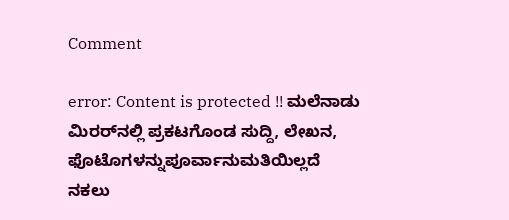Comment

error: Content is protected !! ಮಲೆನಾಡು ಮಿರರ್‌ನಲ್ಲಿ ಪ್ರಕಟಗೊಂಡ ಸುದ್ದಿ, ಲೇಖನ, ಫೊಟೊಗಳನ್ನುಪೂರ್ವಾನುಮತಿಯಿಲ್ಲದೆ ನಕಲು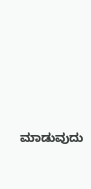ಮಾಡುವುದು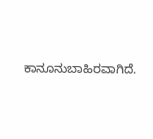ಕಾನೂನುಬಾಹಿರವಾಗಿದೆ.